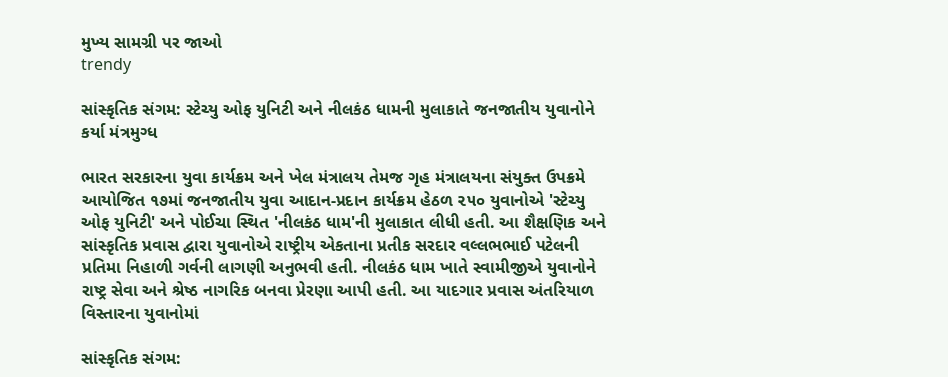મુખ્ય સામગ્રી પર જાઓ
trendy

સાંસ્કૃતિક સંગમ: સ્ટેચ્યુ ઓફ યુનિટી અને નીલકંઠ ધામની મુલાકાતે જનજાતીય યુવાનોને કર્યા મંત્રમુગ્ધ

ભારત સરકારના યુવા કાર્યક્રમ અને ખેલ મંત્રાલય તેમજ ગૃહ મંત્રાલયના સંયુક્ત ઉપક્રમે આયોજિત ૧૭માં જનજાતીય યુવા આદાન-પ્રદાન કાર્યક્રમ હેઠળ ૨૫૦ યુવાનોએ 'સ્ટેચ્યુ ઓફ યુનિટી' અને પોઈચા સ્થિત 'નીલકંઠ ધામ'ની મુલાકાત લીધી હતી. આ શૈક્ષણિક અને સાંસ્કૃતિક પ્રવાસ દ્વારા યુવાનોએ રાષ્ટ્રીય એકતાના પ્રતીક સરદાર વલ્લભભાઈ પટેલની પ્રતિમા નિહાળી ગર્વની લાગણી અનુભવી હતી. નીલકંઠ ધામ ખાતે સ્વામીજીએ યુવાનોને રાષ્ટ્ર સેવા અને શ્રેષ્ઠ નાગરિક બનવા પ્રેરણા આપી હતી. આ યાદગાર પ્રવાસ અંતરિયાળ વિસ્તારના યુવાનોમાં

સાંસ્કૃતિક સંગમ: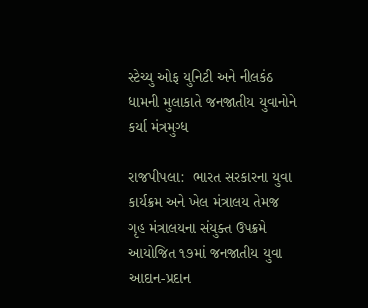સ્ટેચ્યુ ઓફ યુનિટી અને નીલકંઠ ધામની મુલાકાતે જનજાતીય યુવાનોને કર્યા મંત્રમુગ્ધ

રાજપીપલા:  ભારત સરકારના યુવા કાર્યક્રમ અને ખેલ મંત્રાલય તેમજ ગૃહ મંત્રાલયના સંયુક્ત ઉપક્રમે આયોજિત ૧૭માં જનજાતીય યુવા આદાન-પ્રદાન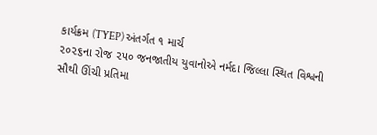કાર્યક્રમ (TYEP) અંતર્ગત ૧ માર્ચ
૨૦૨૬ના રોજ ૨૫૦ જનજાતીય યુવાનોએ નર્મદા જિલ્લા સ્થિત વિશ્વની સૌથી ઊંચી પ્રતિમા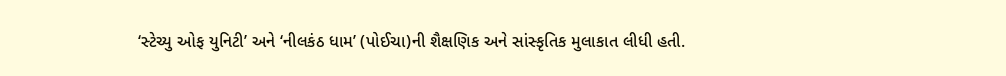‘સ્ટેચ્યુ ઓફ યુનિટી’ અને ‘નીલકંઠ ધામ’ (પોઈચા)ની શૈક્ષણિક અને સાંસ્કૃતિક મુલાકાત લીધી હતી.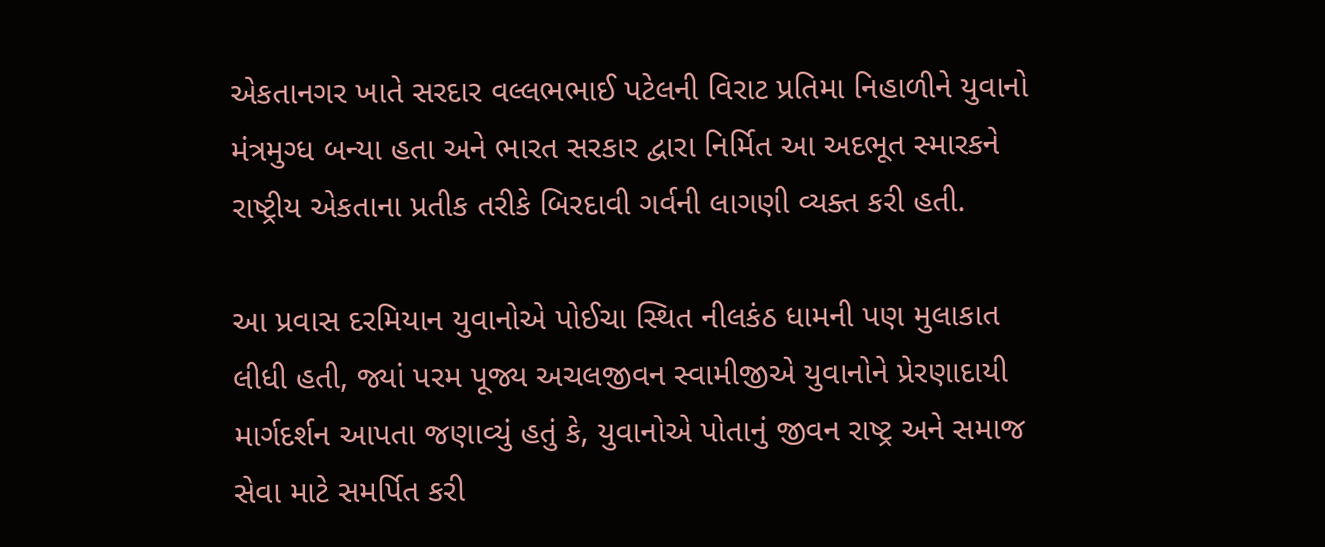એકતાનગર ખાતે સરદાર વલ્લભભાઈ પટેલની વિરાટ પ્રતિમા નિહાળીને યુવાનો મંત્રમુગ્ધ બન્યા હતા અને ભારત સરકાર દ્વારા નિર્મિત આ અદભૂત સ્મારકને રાષ્ટ્રીય એકતાના પ્રતીક તરીકે બિરદાવી ગર્વની લાગણી વ્યક્ત કરી હતી.

આ પ્રવાસ દરમિયાન યુવાનોએ પોઈચા સ્થિત નીલકંઠ ધામની પણ મુલાકાત લીધી હતી, જ્યાં પરમ પૂજ્ય અચલજીવન સ્વામીજીએ યુવાનોને પ્રેરણાદાયી માર્ગદર્શન આપતા જણાવ્યું હતું કે, યુવાનોએ પોતાનું જીવન રાષ્ટ્ર અને સમાજ સેવા માટે સમર્પિત કરી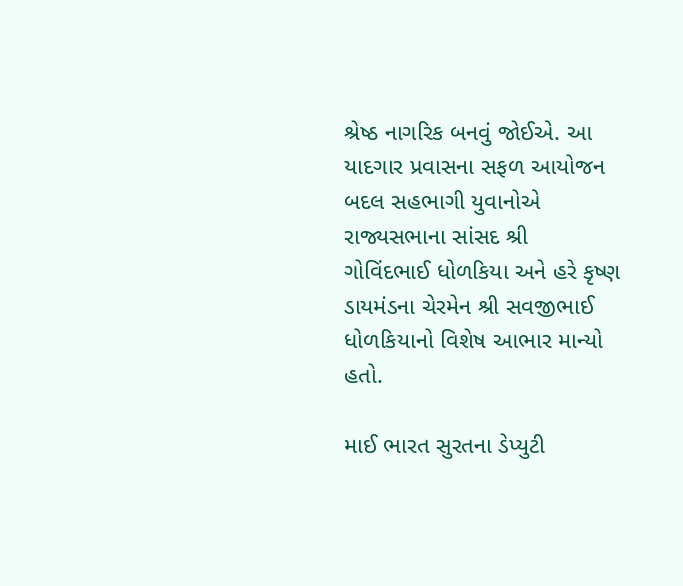શ્રેષ્ઠ નાગરિક બનવું જોઈએ. આ યાદગાર પ્રવાસના સફળ આયોજન બદલ સહભાગી યુવાનોએ રાજ્યસભાના સાંસદ શ્રી
ગોવિંદભાઈ ધોળકિયા અને હરે કૃષ્ણ ડાયમંડના ચેરમેન શ્રી સવજીભાઈ ધોળકિયાનો વિશેષ આભાર માન્યો હતો.

માઈ ભારત સુરતના ડેપ્યુટી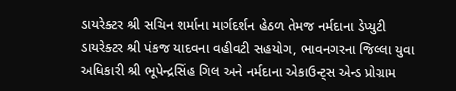ડાયરેક્ટર શ્રી સચિન શર્માના માર્ગદર્શન હેઠળ તેમજ નર્મદાના ડેપ્યુટી ડાયરેક્ટર શ્રી પંકજ યાદવના વહીવટી સહયોગ, ભાવનગરના જિલ્લા યુવા અધિકારી શ્રી ભૂપેન્દ્રસિંહ ગિલ અને નર્મદાના એકાઉન્ટ્સ એન્ડ પ્રોગ્રામ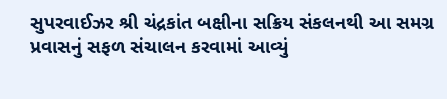સુપરવાઈઝર શ્રી ચંદ્રકાંત બક્ષીના સક્રિય સંકલનથી આ સમગ્ર પ્રવાસનું સફળ સંચાલન કરવામાં આવ્યું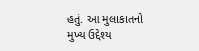હતું. આ મુલાકાતનો મુખ્ય ઉદ્દેશ્ય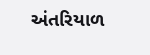અંતરિયાળ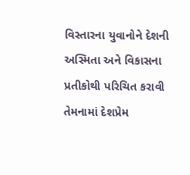વિસ્તારના યુવાનોને દેશની અસ્મિતા અને વિકાસના પ્રતીકોથી પરિચિત કરાવી તેમનામાં દેશપ્રેમ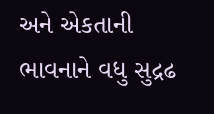અને એકતાની ભાવનાને વધુ સુદ્રઢ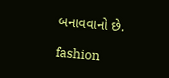બનાવવાનો છે.

fashion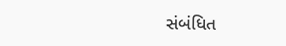સંબંધિત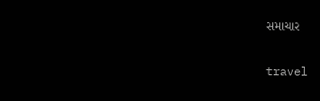સમાચાર

travel